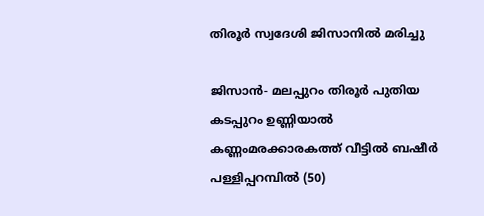തിരൂര്‍ സ്വദേശി ജിസാനില്‍ മരിച്ചു

ജിസാന്‍- മലപ്പുറം തിരൂര്‍ പുതിയ കടപ്പുറം ഉണ്ണിയാല്‍ കണ്ണംമരക്കാരകത്ത് വീട്ടില്‍ ബഷീര്‍ പള്ളിപ്പറമ്പില്‍ (50)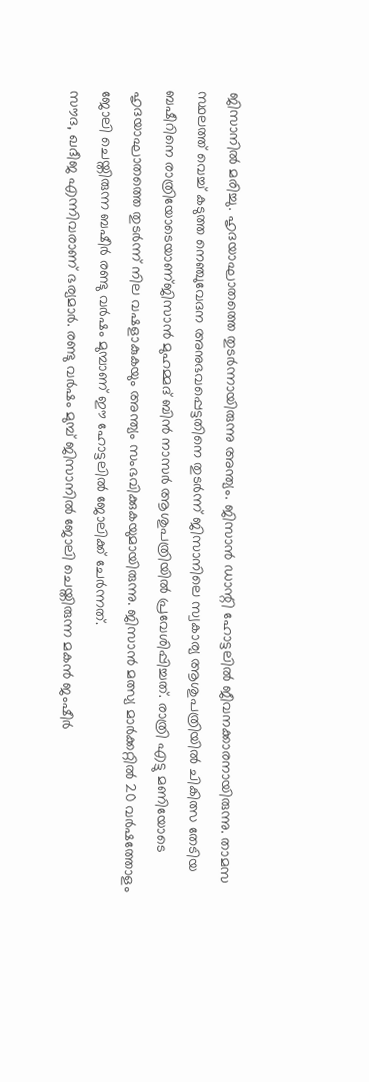ജിസാനില്‍ മരിച്ചു. ഹൃദയാഘാതത്തെ തുടര്‍ന്നായിരുന്നു അന്ത്യം. ജിസാന്‍ ഡാന്റി ഹോട്ടലില്‍ ജീവനക്കാരനായിരുന്നു. താമസ സ്ഥലത്ത് വെച്ച് കടുത്ത നെഞ്ചുവേദന അനുഭവപ്പെട്ടതിനെ തുടര്‍ന്ന് ജിസാനിലെ സ്വകാര്യ ആശുപത്രിയില്‍ ചികിത്സ തേടിയ ബഷീറിനെ രാത്രിയോടെയാണ്ജിസാന്‍ മുഹമ്മദ് ബിന്‍ നാസര്‍ ആശുപത്രിയില്‍ പ്രവേശിപ്പിച്ചത്. രാത്രി എട്ടു മണിയോടെ ഹൃദയാഘാതത്തെ തുടര്‍ന്ന് നില വഷളാകുകയും അന്ത്യം സംഭവിക്കുകയുമായിരുന്നു. ജിസാന്‍ മത്സ്യ മാര്‍ക്കറ്റില്‍ 20 വര്‍ഷത്തോളം ജോലി ചെയ്തിരുന്ന ബഷീര്‍ രണ്ടു വര്‍ഷം മുമ്പാണ് ഈ ഹോട്ടലില്‍ ജോലിക്ക് ചേര്‍ന്നത്.
സൗദ, ഖദീജ എന്നിവരാണ് ഭര്യമാര്‍. രണ്ടു വര്‍ഷം മുമ്പ് ജിസാനില്‍ ജോലി ചെയ്തിരുന്ന മകന്‍ ജംഷീര്‍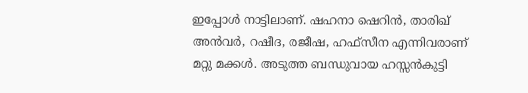ഇപ്പോള്‍ നാട്ടിലാണ്. ഷഹനാ ഷെറിന്‍, താരിഖ് അന്‍വര്‍, റഷീദ, രജീഷ, ഹഫ്‌സീന എന്നിവരാണ് മറ്റു മക്കള്‍. അടുത്ത ബന്ധുവായ ഹസ്സന്‍കുട്ടി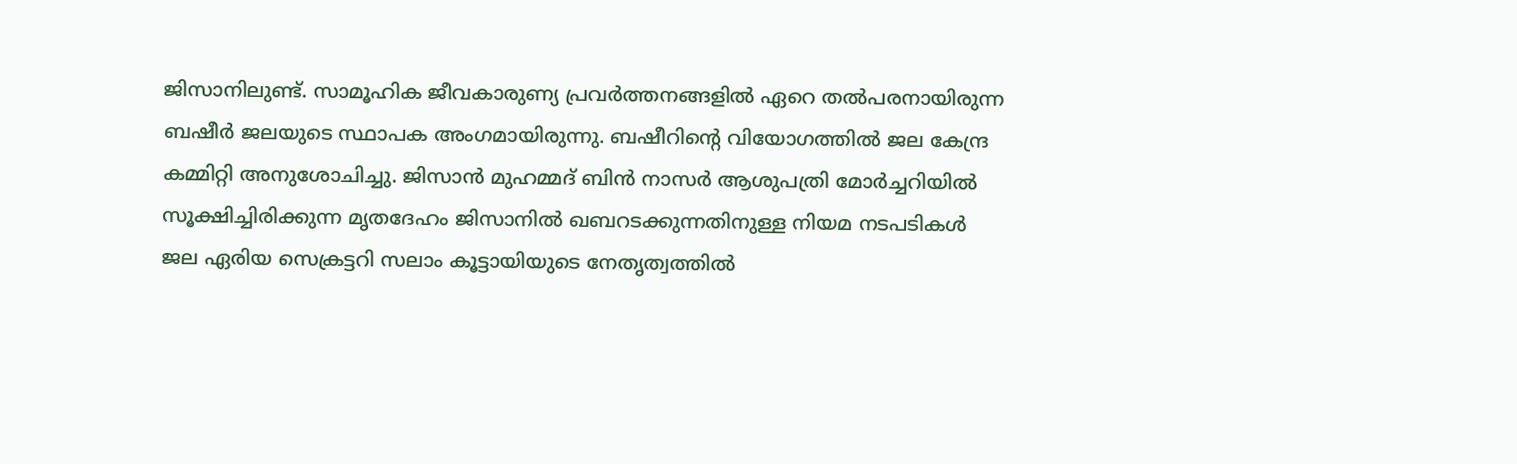ജിസാനിലുണ്ട്. സാമൂഹിക ജീവകാരുണ്യ പ്രവര്‍ത്തനങ്ങളില്‍ ഏറെ തല്‍പരനായിരുന്ന ബഷീര്‍ ജലയുടെ സ്ഥാപക അംഗമായിരുന്നു. ബഷീറിന്റെ വിയോഗത്തില്‍ ജല കേന്ദ്ര കമ്മിറ്റി അനുശോചിച്ചു. ജിസാന്‍ മുഹമ്മദ് ബിന്‍ നാസര്‍ ആശുപത്രി മോര്‍ച്ചറിയില്‍ സൂക്ഷിച്ചിരിക്കുന്ന മൃതദേഹം ജിസാനില്‍ ഖബറടക്കുന്നതിനുള്ള നിയമ നടപടികള്‍ ജല ഏരിയ സെക്രട്ടറി സലാം കൂട്ടായിയുടെ നേതൃത്വത്തില്‍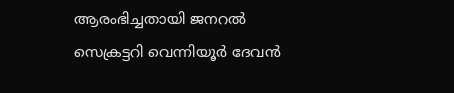ആരംഭിച്ചതായി ജനറല്‍ സെക്രട്ടറി വെന്നിയൂര്‍ ദേവന്‍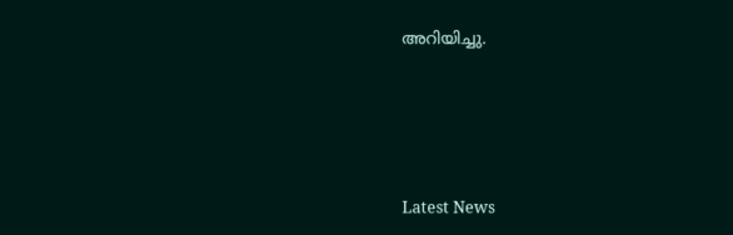അറിയിച്ചു.






Latest News